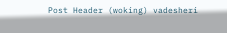Post Header (woking) vadesheri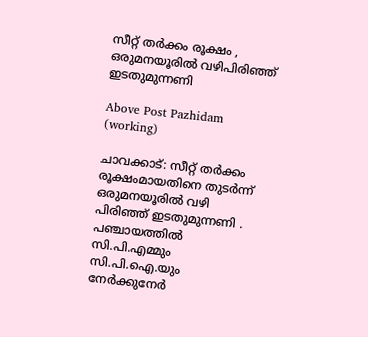സീറ്റ് തർക്കം രൂക്ഷം , ഒരുമനയൂരിൽ വഴിപിരിഞ്ഞ് ഇടതുമുന്നണി

Above Post Pazhidam (working)

ചാവക്കാട്: സീറ്റ് തർക്കം രൂക്ഷംമായതിനെ തുടർന്ന് ഒരുമനയൂരിൽ വഴി പിരിഞ്ഞ് ഇടതുമുന്നണി . പഞ്ചായത്തില്‍ സി.പി.എമ്മും സി.പി.ഐ.യും നേര്‍ക്കുനേര്‍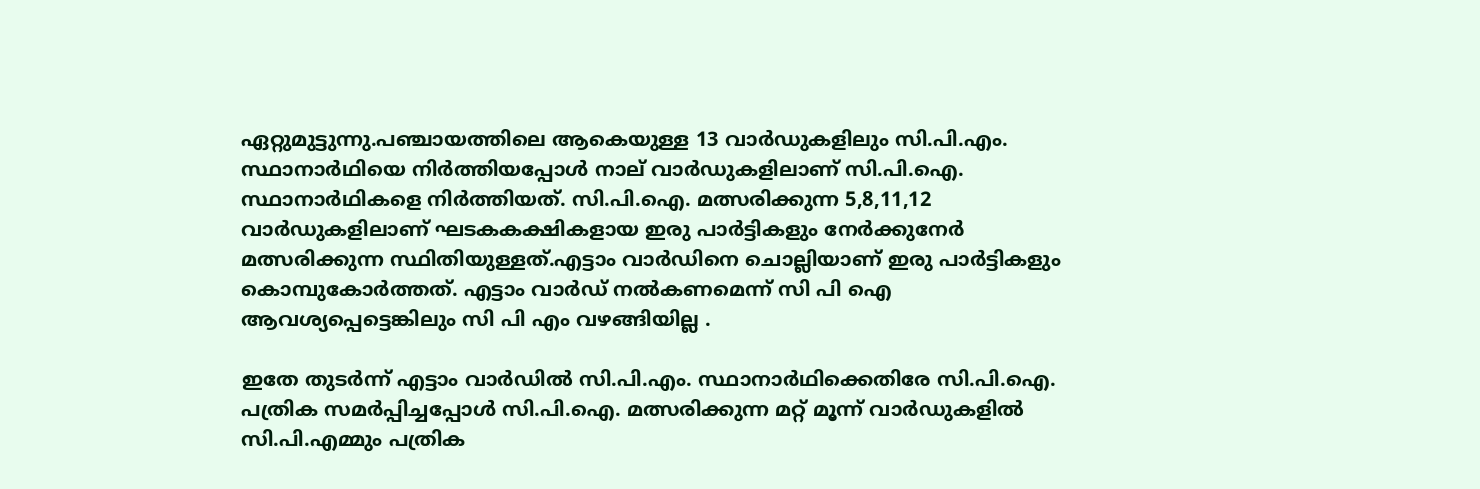ഏറ്റുമുട്ടുന്നു.പഞ്ചായത്തിലെ ആകെയുള്ള 13 വാര്‍ഡുകളിലും സി.പി.എം. സ്ഥാനാര്‍ഥിയെ നിര്‍ത്തിയപ്പോള്‍ നാല് വാര്‍ഡുകളിലാണ് സി.പി.ഐ. സ്ഥാനാര്‍ഥികളെ നിര്‍ത്തിയത്. സി.പി.ഐ. മത്സരിക്കുന്ന 5,8,11,12 വാര്‍ഡുകളിലാണ് ഘടകകക്ഷികളായ ഇരു പാര്‍ട്ടികളും നേര്‍ക്കുനേര്‍ മത്സരിക്കുന്ന സ്ഥിതിയുള്ളത്.എട്ടാം വാര്‍ഡിനെ ചൊല്ലിയാണ് ഇരു പാര്‍ട്ടികളും കൊമ്പുകോര്‍ത്തത്. എട്ടാം വാർഡ് നൽകണമെന്ന് സി പി ഐ ആവശ്യപ്പെട്ടെങ്കിലും സി പി എം വഴങ്ങിയില്ല .

ഇതേ തുടര്‍ന്ന് എട്ടാം വാര്‍ഡില്‍ സി.പി.എം. സ്ഥാനാര്‍ഥിക്കെതിരേ സി.പി.ഐ. പത്രിക സമര്‍പ്പിച്ചപ്പോള്‍ സി.പി.ഐ. മത്സരിക്കുന്ന മറ്റ് മൂന്ന് വാര്‍ഡുകളില്‍ സി.പി.എമ്മും പത്രിക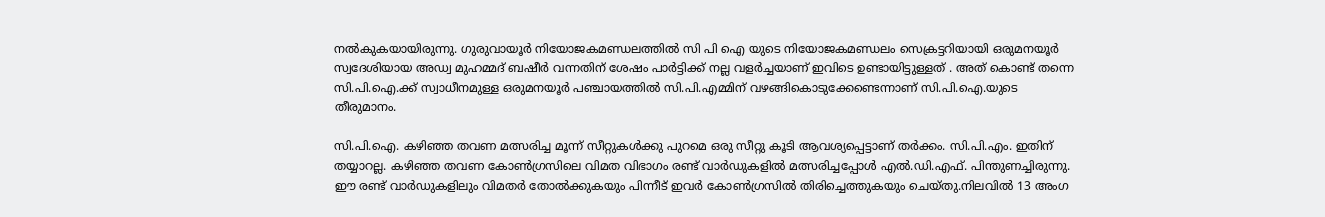നല്‍കുകയായിരുന്നു. ഗുരുവായൂര്‍ നിയോജകമണ്ഡലത്തില്‍ സി പി ഐ യുടെ നിയോജകമണ്ഡലം സെക്രട്ടറിയായി ഒരുമനയൂർ സ്വദേശിയായ അഡ്വ മുഹമ്മദ് ബഷീർ വന്നതിന് ശേഷം പാർട്ടിക്ക് നല്ല വളർച്ചയാണ് ഇവിടെ ഉണ്ടായിട്ടുള്ളത് . അത് കൊണ്ട് തന്നെ സി.പി.ഐ.ക്ക് സ്വാധീനമുള്ള ഒരുമനയൂര്‍ പഞ്ചായത്തില്‍ സി.പി.എമ്മിന് വഴങ്ങികൊടുക്കേണ്ടെന്നാണ് സി.പി.ഐ.യുടെ തീരുമാനം.

സി.പി.ഐ. കഴിഞ്ഞ തവണ മത്സരിച്ച മൂന്ന് സീറ്റുകള്‍ക്കു പുറമെ ഒരു സീറ്റു കൂടി ആവശ്യപ്പെട്ടാണ് തര്‍ക്കം. സി.പി.എം. ഇതിന് തയ്യാറല്ല. കഴിഞ്ഞ തവണ കോണ്‍ഗ്രസിലെ വിമത വിഭാഗം രണ്ട് വാര്‍ഡുകളില്‍ മത്സരിച്ചപ്പോള്‍ എല്‍.ഡി.എഫ്. പിന്തുണച്ചിരുന്നു. ഈ രണ്ട് വാര്‍ഡുകളിലും വിമതര്‍ തോല്‍ക്കുകയും പിന്നീട് ഇവര്‍ കോണ്‍ഗ്രസില്‍ തിരിച്ചെത്തുകയും ചെയ്തു.നിലവില്‍ 13 അംഗ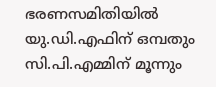ഭരണസമിതിയില്‍ യു.ഡി.എഫിന് ഒമ്പതും സി.പി.എമ്മിന് മൂന്നും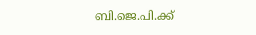ബി.ജെ.പി.ക്ക്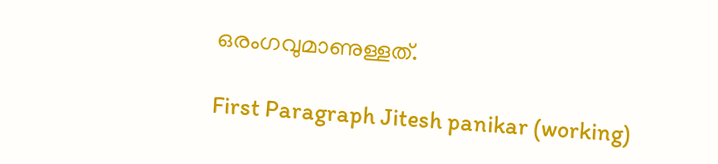ഒരംഗവുമാണുള്ളത്.

First Paragraph Jitesh panikar (working)